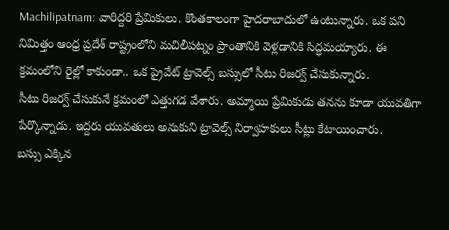Machilipatnam: వారిద్దరి ప్రేమికులు. కొంతకాలంగా హైదరాబాదులో ఉంటున్నారు. ఒక పని నిమిత్తం ఆంధ్ర ప్రదేశ్ రాష్ట్రంలోని మచిలీపట్నం ప్రాంతానికి వెళ్లడానికి సిద్ధమయ్యారు. ఈ క్రమంలోని రైల్లో కాకుండా.. ఒక ప్రైవేట్ ట్రావెల్స్ బస్సులో సీటు రిజర్వ్ చేసుకున్నారు.
సీటు రిజర్వ్ చేసుకునే క్రమంలో ఎత్తుగడ వేశారు. అమ్మాయి ప్రేమికుడు తనను కూడా యువతిగా పేర్కొన్నాడు. ఇద్దరు యువతులు అనుకుని ట్రావెల్స్ నిర్వాహకులు సీట్లు కేటాయించారు.
బస్సు ఎక్కిన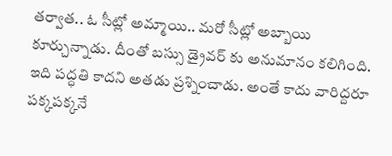తర్వాత.. ఓ సీట్లో అమ్మాయి.. మరో సీట్లో అబ్బాయి కూర్చున్నాడు. దీంతో బస్సు డ్రైవర్ కు అనుమానం కలిగింది. ఇది పద్ధతి కాదని అతడు ప్రశ్నించాడు. అంతే కాదు వారిద్దరూ పక్కపక్కనే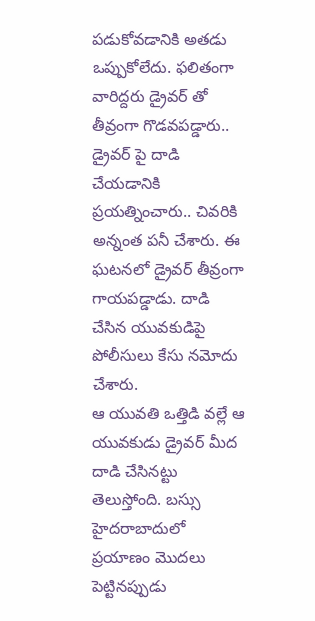పడుకోవడానికి అతడు ఒప్పుకోలేదు. ఫలితంగా వారిద్దరు డ్రైవర్ తో తీవ్రంగా గొడవపడ్డారు.. డ్రైవర్ పై దాడి చేయడానికి ప్రయత్నించారు.. చివరికి అన్నంత పనీ చేశారు. ఈ ఘటనలో డ్రైవర్ తీవ్రంగా గాయపడ్డాడు. దాడి చేసిన యువకుడిపై పోలీసులు కేసు నమోదు చేశారు.
ఆ యువతి ఒత్తిడి వల్లే ఆ యువకుడు డ్రైవర్ మీద దాడి చేసినట్టు తెలుస్తోంది. బస్సు హైదరాబాదులో ప్రయాణం మొదలు పెట్టినప్పుడు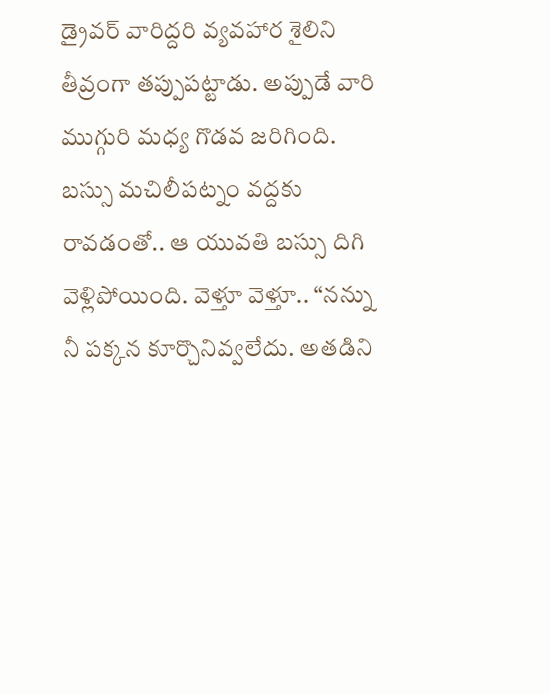డ్రైవర్ వారిద్దరి వ్యవహార శైలిని తీవ్రంగా తప్పుపట్టాడు. అప్పుడే వారి ముగ్గురి మధ్య గొడవ జరిగింది. బస్సు మచిలీపట్నం వద్దకు రావడంతో.. ఆ యువతి బస్సు దిగి వెళ్లిపోయింది. వెళ్తూ వెళ్తూ.. “నన్ను నీ పక్కన కూర్చొనివ్వలేదు. అతడిని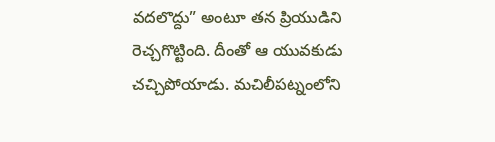వదలొద్దు” అంటూ తన ప్రియుడిని రెచ్చగొట్టింది. దీంతో ఆ యువకుడు చచ్చిపోయాడు. మచిలీపట్నంలోని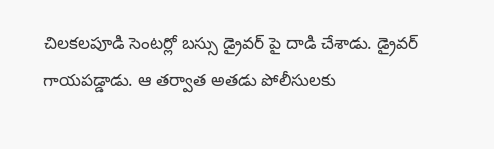చిలకలపూడి సెంటర్లో బస్సు డ్రైవర్ పై దాడి చేశాడు. డ్రైవర్ గాయపడ్డాడు. ఆ తర్వాత అతడు పోలీసులకు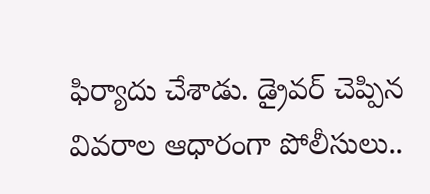ఫిర్యాదు చేశాడు. డ్రైవర్ చెప్పిన వివరాల ఆధారంగా పోలీసులు..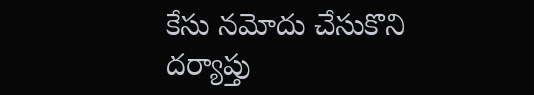కేసు నమోదు చేసుకొని దర్యాప్తు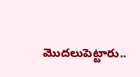మొదలుపెట్టారు..